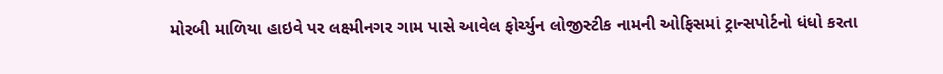મોરબી માળિયા હાઇવે પર લક્ષ્મીનગર ગામ પાસે આવેલ ફોર્ચ્યુન લોજીસ્ટીક નામની ઓફિસમાં ટ્રાન્સપોર્ટનો ધંધો કરતા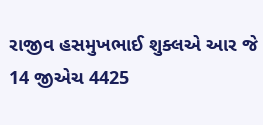રાજીવ હસમુખભાઈ શુક્લએ આર જે 14 જીએચ 4425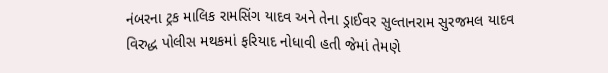નંબરના ટ્રક માલિક રામસિંગ યાદવ અને તેના ડ્રાઈવર સુલ્તાનરામ સુરજમલ યાદવ વિરુદ્ધ પોલીસ મથકમાં ફરિયાદ નોધાવી હતી જેમાં તેમણે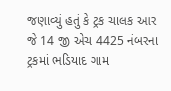જણાવ્યું હતું કે ટ્રક ચાલક આર જે 14 જી એચ 4425 નંબરના ટ્રકમાં ભડિયાદ ગામ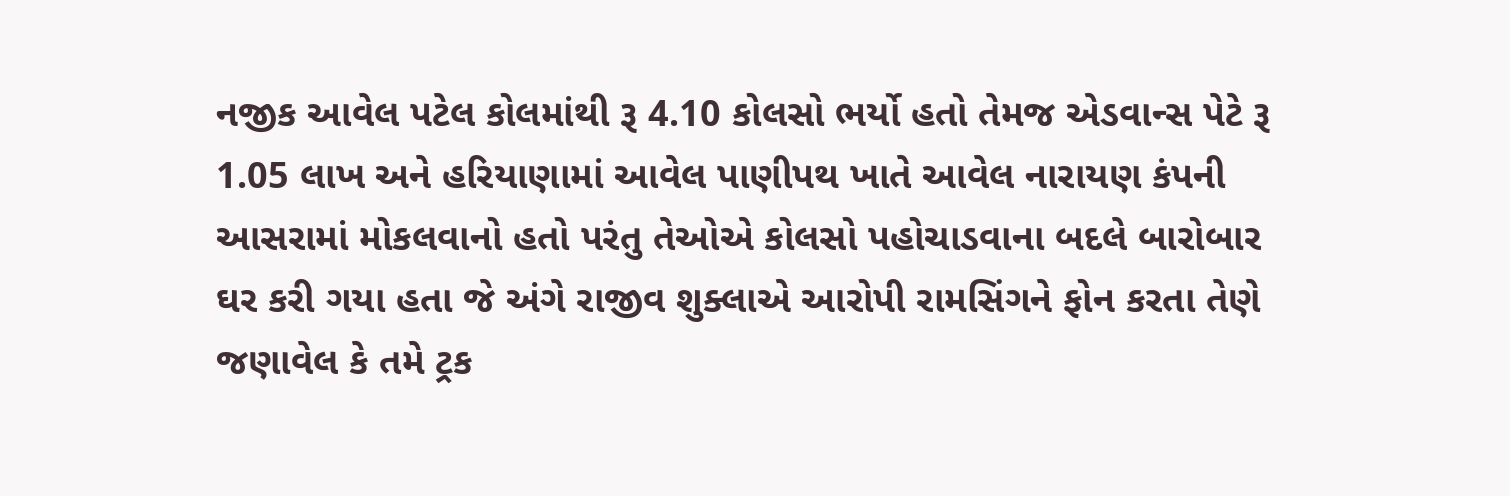નજીક આવેલ પટેલ કોલમાંથી રૂ 4.10 કોલસો ભર્યો હતો તેમજ એડવાન્સ પેટે રૂ 1.05 લાખ અને હરિયાણામાં આવેલ પાણીપથ ખાતે આવેલ નારાયણ કંપની આસરામાં મોકલવાનો હતો પરંતુ તેઓએ કોલસો પહોચાડવાના બદલે બારોબાર ઘર કરી ગયા હતા જે અંગે રાજીવ શુક્લાએ આરોપી રામસિંગને ફોન કરતા તેણે જણાવેલ કે તમે ટ્રક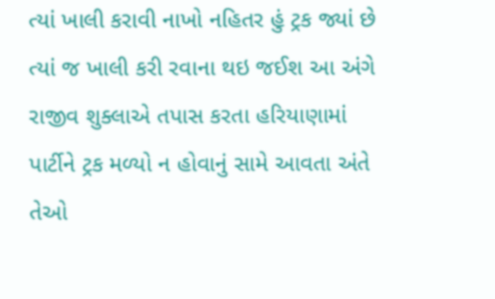ત્યાં ખાલી કરાવી નાખો નહિતર હું ટ્રક જ્યાં છે ત્યાં જ ખાલી કરી રવાના થઇ જઈશ આ અંગે રાજીવ શુક્લાએ તપાસ કરતા હરિયાણામાં પાર્ટીને ટ્રક મળ્યો ન હોવાનું સામે આવતા અંતે તેઓ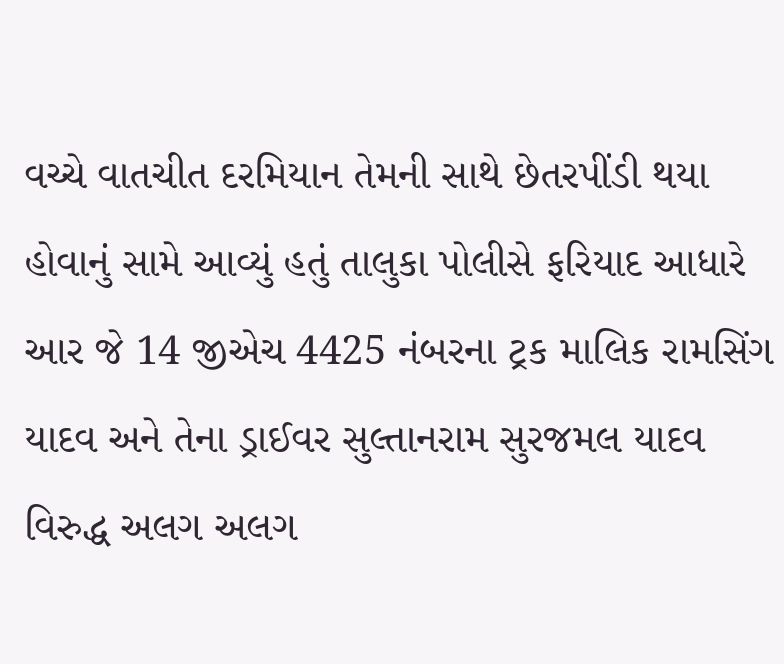વચ્ચે વાતચીત દરમિયાન તેમની સાથે છેતરપીંડી થયા હોવાનું સામે આવ્યું હતું તાલુકા પોલીસે ફરિયાદ આધારે આર જે 14 જીએચ 4425 નંબરના ટ્રક માલિક રામસિંગ યાદવ અને તેના ડ્રાઈવર સુલ્તાનરામ સુરજમલ યાદવ વિરુદ્ધ અલગ અલગ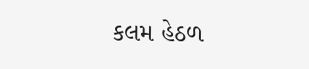કલમ હેઠળ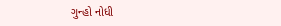ગુન્હો નોધી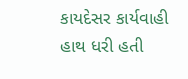કાયદેસર કાર્યવાહી હાથ ધરી હતી